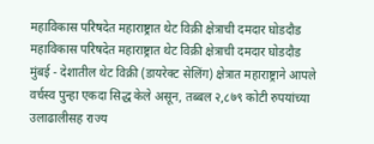महाविकास परिषदेत महाराष्ट्रात थेट विक्री क्षेत्राची दमदार घोडदौड
महाविकास परिषदेत महाराष्ट्रात थेट विक्री क्षेत्राची दमदार घोडदौड
मुंबई - देशातील थेट विक्री (डायरेक्ट सेलिंग) क्षेत्रात महाराष्ट्राने आपले वर्चस्व पुन्हा एकदा सिद्ध केले असून, तब्बल २,८७९ कोटी रुपयांच्या उलाढालीसह राज्य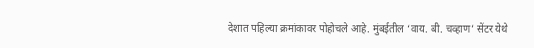देशात पहिल्या क्रमांकावर पोहोचले आहे. मुंबईतील ‘वाय. बी. चव्हाण’ सेंटर येथे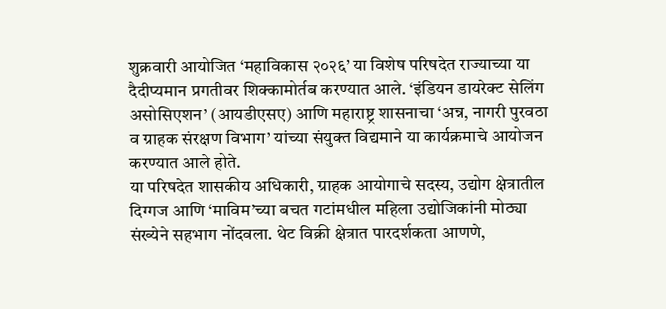शुक्रवारी आयोजित ‘महाविकास २०२६’ या विशेष परिषदेत राज्याच्या या दैदीप्यमान प्रगतीवर शिक्कामोर्तब करण्यात आले. ‘इंडियन डायरेक्ट सेलिंग असोसिएशन’ (आयडीएसए) आणि महाराष्ट्र शासनाचा ‘अन्न, नागरी पुरवठा व ग्राहक संरक्षण विभाग’ यांच्या संयुक्त विद्यमाने या कार्यक्रमाचे आयोजन करण्यात आले होते.
या परिषदेत शासकीय अधिकारी, ग्राहक आयोगाचे सदस्य, उद्योग क्षेत्रातील दिग्गज आणि ‘माविम’च्या बचत गटांमधील महिला उद्योजिकांनी मोठ्या संख्येने सहभाग नोंदवला. थेट विक्री क्षेत्रात पारदर्शकता आणणे,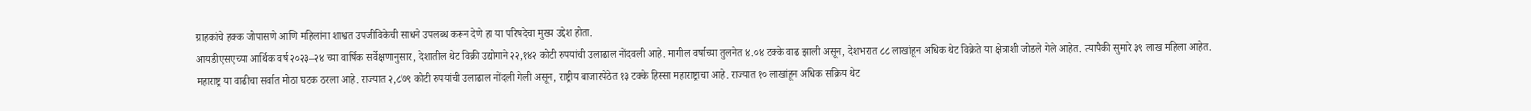ग्राहकांचे हक्क जोपासणे आणि महिलांना शाश्वत उपजीविकेची साधने उपलब्ध करून देणे हा या परिषदेचा मुख्य उद्देश होता.
आयडीएसएच्या आर्थिक वर्ष २०२३–२४ च्या वार्षिक सर्वेक्षणानुसार, देशातील थेट विक्री उद्योगाने २२,१४२ कोटी रुपयांची उलाढाल नोंदवली आहे. मागील वर्षाच्या तुलनेत ४.०४ टक्के वाढ झाली असून, देशभरात ८८ लाखांहून अधिक थेट विक्रेते या क्षेत्राशी जोडले गेले आहेत. त्यापैकी सुमारे ३९ लाख महिला आहेत.
महाराष्ट्र या वाढीचा सर्वात मोठा घटक ठरला आहे. राज्यात २,८७९ कोटी रुपयांची उलाढाल नोंदली गेली असून, राष्ट्रीय बाजारपेठेत १३ टक्के हिस्सा महाराष्ट्राचा आहे. राज्यात १० लाखांहून अधिक सक्रिय थेट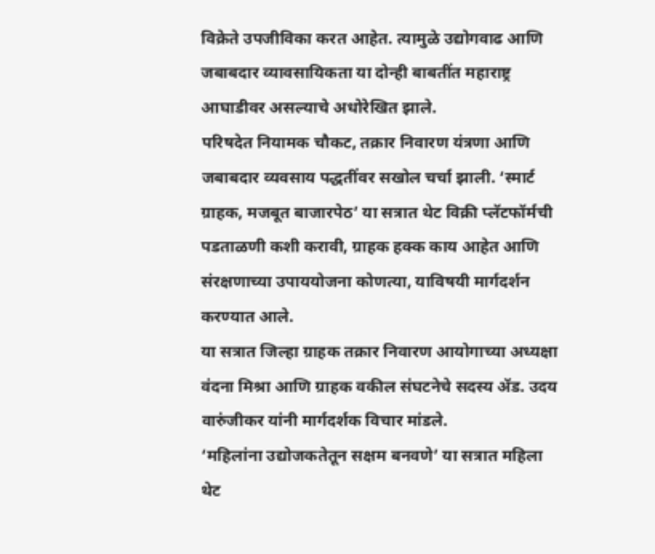विक्रेते उपजीविका करत आहेत. त्यामुळे उद्योगवाढ आणि जबाबदार व्यावसायिकता या दोन्ही बाबतींत महाराष्ट्र आघाडीवर असल्याचे अधोरेखित झाले.
परिषदेत नियामक चौकट, तक्रार निवारण यंत्रणा आणि जबाबदार व्यवसाय पद्धतींवर सखोल चर्चा झाली. ‘स्मार्ट ग्राहक, मजबूत बाजारपेठ’ या सत्रात थेट विक्री प्लॅटफॉर्मची पडताळणी कशी करावी, ग्राहक हक्क काय आहेत आणि संरक्षणाच्या उपाययोजना कोणत्या, याविषयी मार्गदर्शन करण्यात आले.
या सत्रात जिल्हा ग्राहक तक्रार निवारण आयोगाच्या अध्यक्षा वंदना मिश्रा आणि ग्राहक वकील संघटनेचे सदस्य ॲड. उदय वारुंजीकर यांनी मार्गदर्शक विचार मांडले.
‘महिलांना उद्योजकतेतून सक्षम बनवणे’ या सत्रात महिला थेट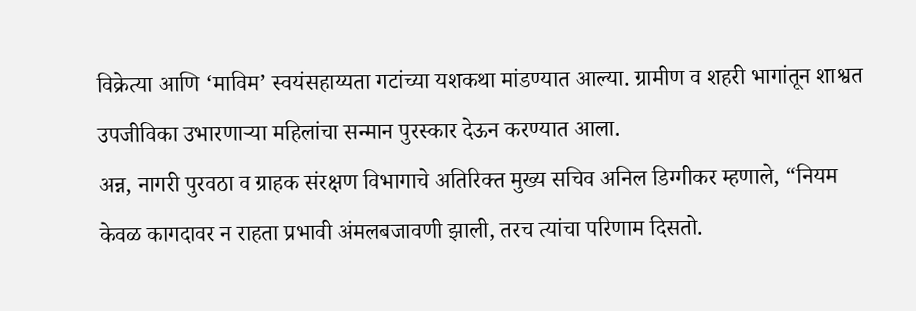विक्रेत्या आणि ‘माविम’ स्वयंसहाय्यता गटांच्या यशकथा मांडण्यात आल्या. ग्रामीण व शहरी भागांतून शाश्वत उपजीविका उभारणाऱ्या महिलांचा सन्मान पुरस्कार देऊन करण्यात आला.
अन्न, नागरी पुरवठा व ग्राहक संरक्षण विभागाचे अतिरिक्त मुख्य सचिव अनिल डिग्गीकर म्हणाले, “नियम केवळ कागदावर न राहता प्रभावी अंमलबजावणी झाली, तरच त्यांचा परिणाम दिसतो.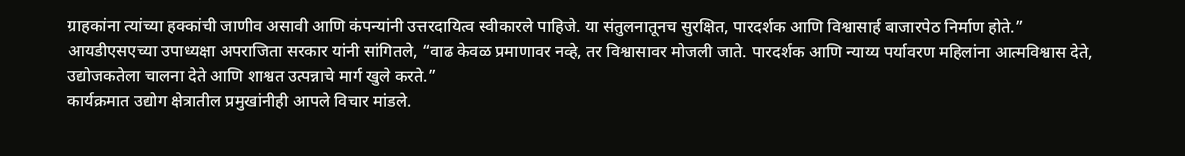ग्राहकांना त्यांच्या हक्कांची जाणीव असावी आणि कंपन्यांनी उत्तरदायित्व स्वीकारले पाहिजे. या संतुलनातूनच सुरक्षित, पारदर्शक आणि विश्वासार्ह बाजारपेठ निर्माण होते.”
आयडीएसएच्या उपाध्यक्षा अपराजिता सरकार यांनी सांगितले, “वाढ केवळ प्रमाणावर नव्हे, तर विश्वासावर मोजली जाते. पारदर्शक आणि न्याय्य पर्यावरण महिलांना आत्मविश्वास देते, उद्योजकतेला चालना देते आणि शाश्वत उत्पन्नाचे मार्ग खुले करते.”
कार्यक्रमात उद्योग क्षेत्रातील प्रमुखांनीही आपले विचार मांडले.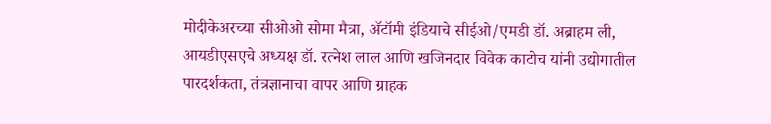मोदीकेअरच्या सीओओ सोमा मैत्रा, ॲटॉमी इंडियाचे सीईओ/एमडी डॉ. अब्राहम ली, आयडीएसएचे अध्यक्ष डॉ. रत्नेश लाल आणि खजिनदार विवेक काटोच यांनी उद्योगातील पारदर्शकता, तंत्रज्ञानाचा वापर आणि ग्राहक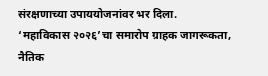संरक्षणाच्या उपाययोजनांवर भर दिला.
‘महाविकास २०२६’चा समारोप ग्राहक जागरूकता, नैतिक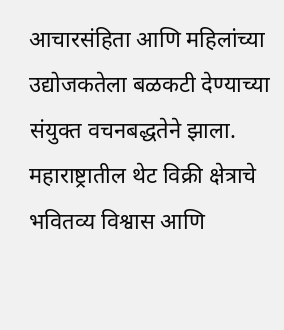आचारसंहिता आणि महिलांच्या उद्योजकतेला बळकटी देण्याच्या संयुक्त वचनबद्धतेने झाला. महाराष्ट्रातील थेट विक्री क्षेत्राचे भवितव्य विश्वास आणि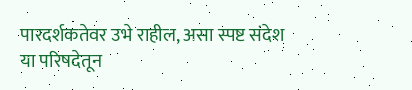पारदर्शकतेवर उभे राहील, असा स्पष्ट संदेश या परिषदेतून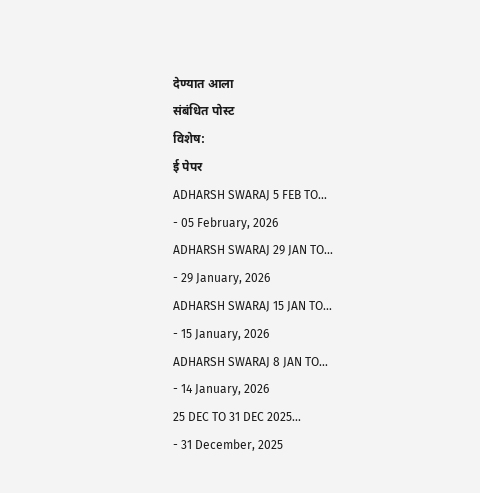देण्यात आला
संबंधित पोस्ट
विशेष:
ई पेपर
ADHARSH SWARAJ 5 FEB TO...
- 05 February, 2026
ADHARSH SWARAJ 29 JAN TO...
- 29 January, 2026
ADHARSH SWARAJ 15 JAN TO...
- 15 January, 2026
ADHARSH SWARAJ 8 JAN TO...
- 14 January, 2026
25 DEC TO 31 DEC 2025...
- 31 December, 2025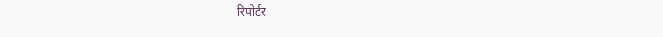रिपोर्टर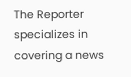The Reporter specializes in covering a news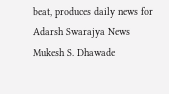beat, produces daily news for Adarsh Swarajya News
Mukesh S. Dhawade